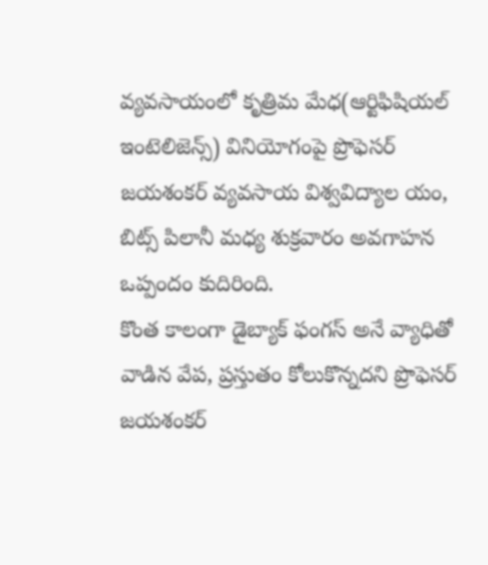వ్యవసాయంలో కృత్రిమ మేధ(ఆర్టిఫిషియల్ ఇంటెలిజెన్స్) వినియోగంపై ప్రొఫెసర్ జయశంకర్ వ్యవసాయ విశ్వవిద్యాల యం, బిట్స్ పిలానీ మధ్య శుక్రవారం అవగాహన ఒప్పందం కుదిరింది.
కొంత కాలంగా డైబ్యాక్ ఫంగస్ అనే వ్యాధితో వాడిన వేప, ప్రస్తుతం కోలుకొన్నదని ప్రొఫెసర్ జయశంకర్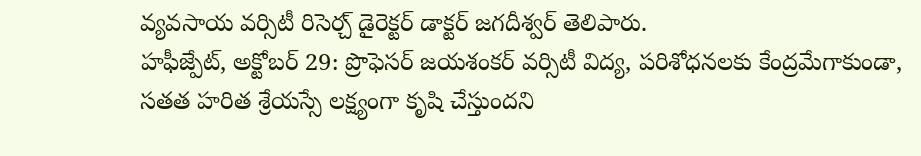వ్యవసాయ వర్సిటీ రిసెర్చ్ డైరెక్టర్ డాక్టర్ జగదీశ్వర్ తెలిపారు.
హఫీజ్పేట్, అక్టోబర్ 29: ప్రొఫెసర్ జయశంకర్ వర్సిటీ విద్య, పరిశోధనలకు కేంద్రమేగాకుండా, సతత హరిత శ్రేయస్సే లక్ష్యంగా కృషి చేస్తుందని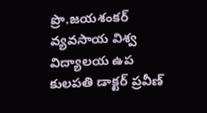ప్రొ.జయశంకర్ వ్యవసాయ విశ్వ విద్యాలయ ఉప కులపతి డాక్టర్ ప్రవీణ్